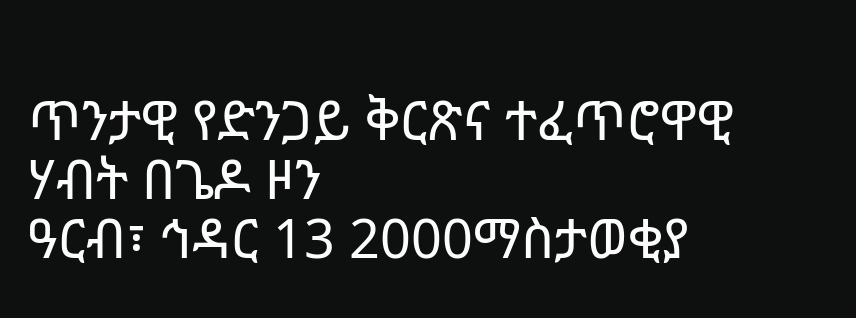ጥንታዊ የድንጋይ ቅርጽና ተፈጥሮዋዊ ሃብት በጌዶ ዞን
ዓርብ፣ ኅዳር 13 2000ማስታወቂያ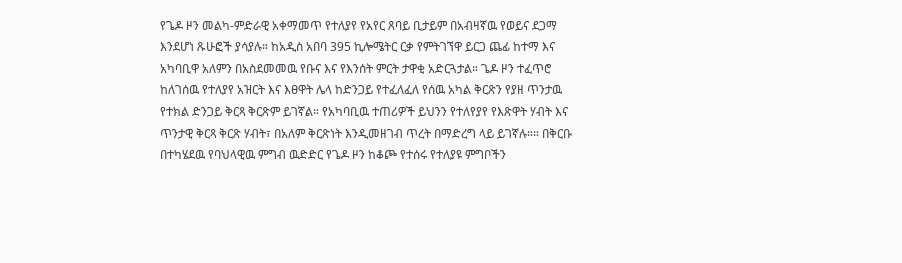የጌዶ ዞን መልካ-ምድራዊ አቀማመጥ የተለያየ የአየር ጸባይ ቢታይም በአብዛኛዉ የወይና ደጋማ እንደሆነ ጹሁፎች ያሳያሉ። ከአዲስ አበባ 395 ኪሎሜትር ርቃ የምትገኘዋ ይርጋ ጨፊ ከተማ እና አካባቢዋ አለምን በአስደመመዉ የቡና እና የእንሰት ምርት ታዋቂ አድርጓታል። ጌዶ ዞን ተፈጥሮ ከለገሰዉ የተለያየ አዝርት እና እፀዋት ሌላ ከድንጋይ የተፈለፈለ የሰዉ አካል ቅርጽን የያዘ ጥንታዉ የተክል ድንጋይ ቅርጻ ቅርጽም ይገኛል። የአካባቢዉ ተጠሪዎች ይህንን የተለየያየ የእጽዋት ሃብት እና ጥንታዊ ቅርጻ ቅርጽ ሃብት፣ በአለም ቅርጽነት እንዲመዘገብ ጥረት በማድረግ ላይ ይገኛሉ።። በቅርቡ በተካሄደዉ የባህላዊዉ ምግብ ዉድድር የጌዶ ዞን ከቆጮ የተሰሩ የተለያዩ ምግቦችን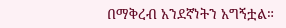በማቅረብ አንደኛነትን አግኝቷል።